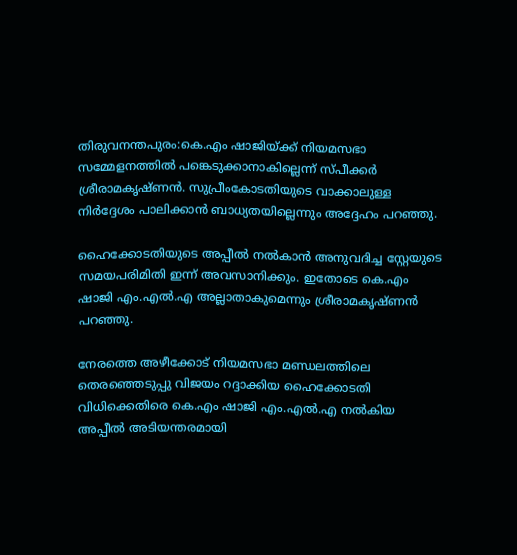തിരുവനന്തപുരം:കെ.എം ഷാജിയ്ക്ക് നിയമസഭാ സമ്മേളനത്തില്‍ പങ്കെടുക്കാനാകില്ലെന്ന് സ്പീക്കര്‍ ശ്രീരാമകൃഷ്ണന്‍. സുപ്രീംകോടതിയുടെ വാക്കാലുള്ള നിര്‍ദ്ദേശം പാലിക്കാന്‍ ബാധ്യതയില്ലെന്നും അദ്ദേഹം പറഞ്ഞു.

ഹൈക്കോടതിയുടെ അപ്പീല്‍ നല്‍കാന്‍ അനുവദിച്ച സ്റ്റേയുടെ സമയപരിമിതി ഇന്ന് അവസാനിക്കും. ഇതോടെ കെ.എം ഷാജി എം.എല്‍.എ അല്ലാതാകുമെന്നും ശ്രീരാമകൃഷ്ണന്‍ പറഞ്ഞു.

നേരത്തെ അഴീക്കോട് നിയമസഭാ മണ്ഡലത്തിലെ തെരഞ്ഞെടുപ്പു വിജയം റദ്ദാക്കിയ ഹൈക്കോടതി വിധിക്കെതിരെ കെ.എം ഷാജി എം.എല്‍.എ നല്‍കിയ അപ്പീല്‍ അടിയന്തരമായി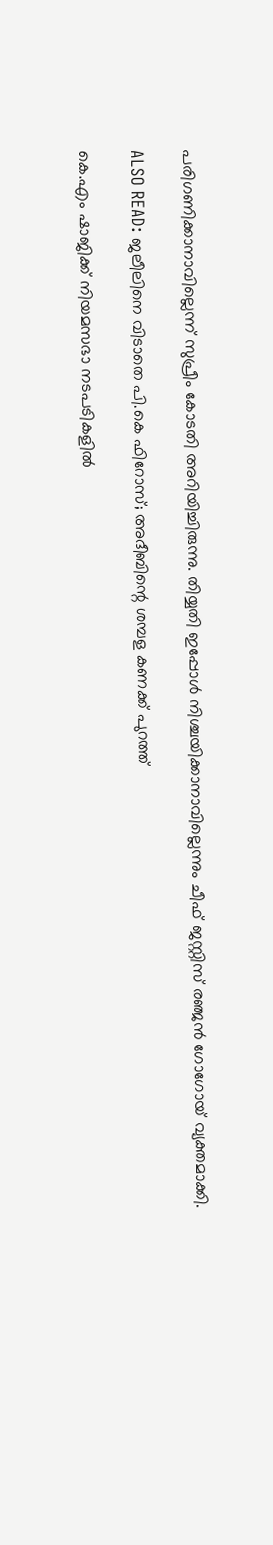പരിഗണിക്കാനാവില്ലെന്ന് സുപ്രീം കോടതി അറിയിച്ചിരുന്നു. തിയ്യതി ഇപ്പോള്‍ നിശ്ചയിക്കാനാവില്ലെന്നും ചീഫ് ജസ്റ്റിസ് രഞ്ജന്‍ ഗോഗോയ് വ്യക്തമാക്കി.

ALSO READ: ജലീലിനെ വിടാതെ പി.കെ ഫിറോസ്; അദീബിന്റെ ശമ്പള കണക്ക് പുറത്ത്

കെ.എം ഷാജിക്ക് നിയമസഭാ നടപടികളില്‍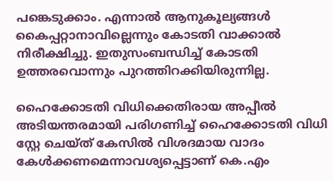പങ്കെടുക്കാം. എന്നാല്‍ ആനുകൂല്യങ്ങള്‍ കൈപ്പറ്റാനാവില്ലെന്നും കോടതി വാക്കാല്‍ നിരീക്ഷിച്ചു. ഇതുസംബന്ധിച്ച് കോടതി ഉത്തരവൊന്നും പുറത്തിറക്കിയിരുന്നില്ല.

ഹൈക്കോടതി വിധിക്കെതിരായ അപ്പീല്‍ അടിയന്തരമായി പരിഗണിച്ച് ഹൈക്കോടതി വിധി സ്റ്റേ ചെയ്ത് കേസില്‍ വിശദമായ വാദം കേള്‍ക്കണമെന്നാവശ്യപ്പെട്ടാണ് കെ.എം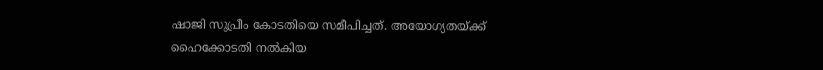ഷാജി സുപ്രീം കോടതിയെ സമീപിച്ചത്. അയോഗ്യതയ്ക്ക് ഹൈക്കോടതി നല്‍കിയ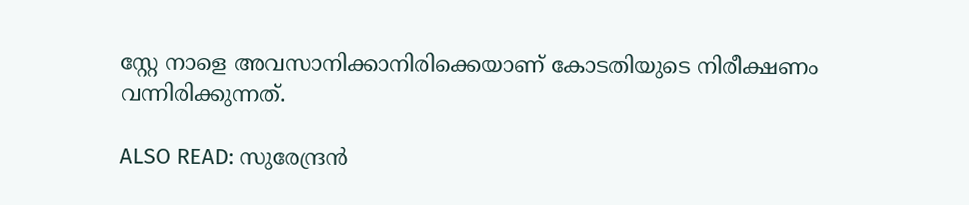സ്റ്റേ നാളെ അവസാനിക്കാനിരിക്കെയാണ് കോടതിയുടെ നിരീക്ഷണം വന്നിരിക്കുന്നത്.

ALSO READ: സുരേന്ദ്രന്‍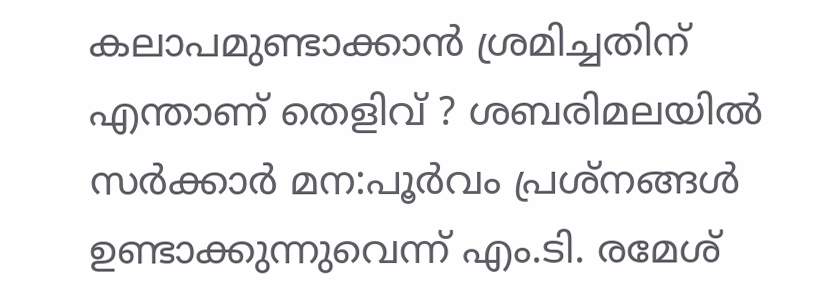കലാപമുണ്ടാക്കാന്‍ ശ്രമിച്ചതിന് എന്താണ് തെളിവ് ? ശബരിമലയില്‍ സര്‍ക്കാര്‍ മന:പൂര്‍വം പ്രശ്‌നങ്ങള്‍ ഉണ്ടാക്കുന്നുവെന്ന് എം.ടി. രമേശ്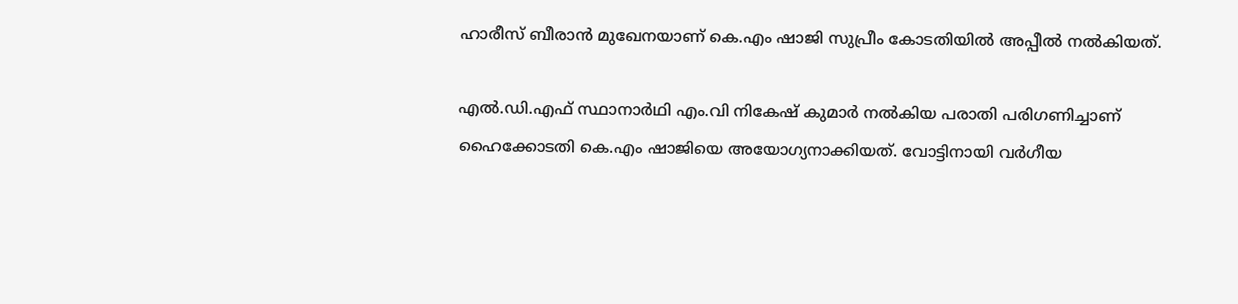ഹാരീസ് ബീരാന്‍ മുഖേനയാണ് കെ.എം ഷാജി സുപ്രീം കോടതിയില്‍ അപ്പീല്‍ നല്‍കിയത്.

എല്‍.ഡി.എഫ് സ്ഥാനാര്‍ഥി എം.വി നികേഷ് കുമാര്‍ നല്‍കിയ പരാതി പരിഗണിച്ചാണ് ഹൈക്കോടതി കെ.എം ഷാജിയെ അയോഗ്യനാക്കിയത്. വോട്ടിനായി വര്‍ഗീയ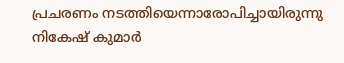പ്രചരണം നടത്തിയെന്നാരോപിച്ചായിരുന്നു നികേഷ് കുമാര്‍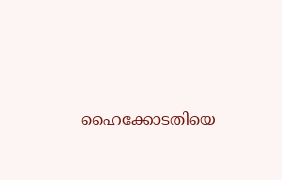ഹൈക്കോടതിയെ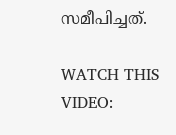സമീപിച്ചത്.

WATCH THIS VIDEO: